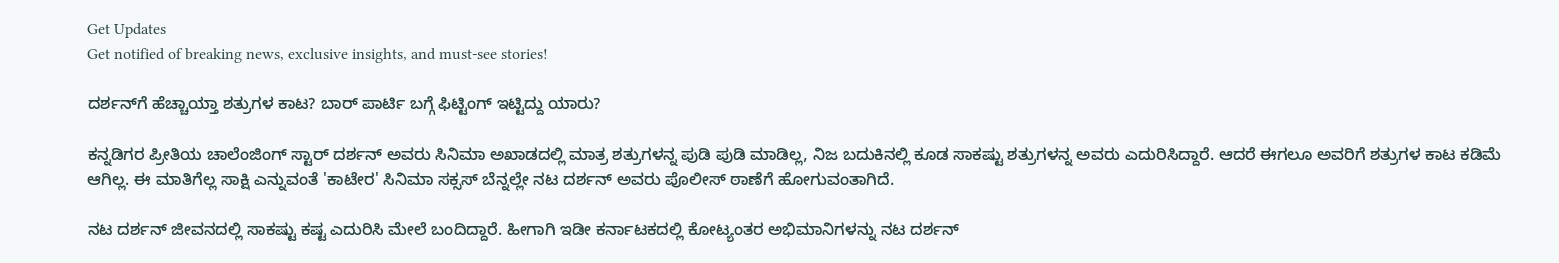Get Updates
Get notified of breaking news, exclusive insights, and must-see stories!

ದರ್ಶನ್‌ಗೆ ಹೆಚ್ಚಾಯ್ತಾ ಶತ್ರುಗಳ ಕಾಟ? ಬಾರ್ ಪಾರ್ಟಿ ಬಗ್ಗೆ ಫಿಟ್ಟಿಂಗ್ ಇಟ್ಟಿದ್ದು ಯಾರು?

ಕನ್ನಡಿಗರ ಪ್ರೀತಿಯ ಚಾಲೆಂಜಿಂಗ್ ಸ್ಟಾರ್ ದರ್ಶನ್ ಅವರು ಸಿನಿಮಾ ಅಖಾಡದಲ್ಲಿ ಮಾತ್ರ ಶತ್ರುಗಳನ್ನ ಪುಡಿ ಪುಡಿ ಮಾಡಿಲ್ಲ, ನಿಜ ಬದುಕಿನಲ್ಲಿ ಕೂಡ ಸಾಕಷ್ಟು ಶತ್ರುಗಳನ್ನ ಅವರು ಎದುರಿಸಿದ್ದಾರೆ. ಆದರೆ ಈಗಲೂ ಅವರಿಗೆ ಶತ್ರುಗಳ ಕಾಟ ಕಡಿಮೆ ಆಗಿಲ್ಲ. ಈ ಮಾತಿಗೆಲ್ಲ ಸಾಕ್ಷಿ ಎನ್ನುವಂತೆ 'ಕಾಟೇರ' ಸಿನಿಮಾ ಸಕ್ಸಸ್ ಬೆನ್ನಲ್ಲೇ ನಟ ದರ್ಶನ್ ಅವರು ಪೊಲೀಸ್ ಠಾಣೆಗೆ ಹೋಗುವಂತಾಗಿದೆ.

ನಟ ದರ್ಶನ್ ಜೀವನದಲ್ಲಿ ಸಾಕಷ್ಟು ಕಷ್ಟ ಎದುರಿಸಿ ಮೇಲೆ ಬಂದಿದ್ದಾರೆ. ಹೀಗಾಗಿ ಇಡೀ ಕರ್ನಾಟಕದಲ್ಲಿ ಕೋಟ್ಯಂತರ ಅಭಿಮಾನಿಗಳನ್ನು ನಟ ದರ್ಶನ್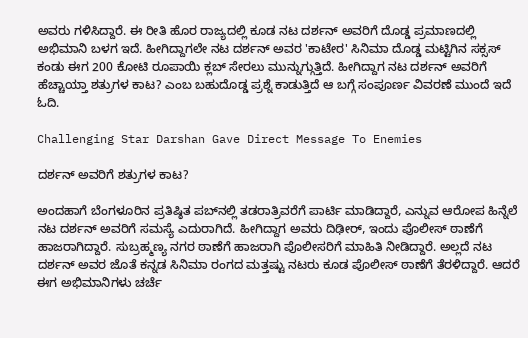ಅವರು ಗಳಿಸಿದ್ದಾರೆ. ಈ ರೀತಿ ಹೊರ ರಾಜ್ಯದಲ್ಲಿ ಕೂಡ ನಟ ದರ್ಶನ್ ಅವರಿಗೆ ದೊಡ್ಡ ಪ್ರಮಾಣದಲ್ಲಿ ಅಭಿಮಾನಿ ಬಳಗ ಇದೆ. ಹೀಗಿದ್ದಾಗಲೇ ನಟ ದರ್ಶನ್ ಅವರ 'ಕಾಟೇರ' ಸಿನಿಮಾ ದೊಡ್ಡ ಮಟ್ಟಿಗಿನ ಸಕ್ಸಸ್ ಕಂಡು ಈಗ 200 ಕೋಟಿ ರೂಪಾಯಿ ಕ್ಲಬ್ ಸೇರಲು ಮುನ್ನುಗ್ಗುತ್ತಿದೆ. ಹೀಗಿದ್ದಾಗ ನಟ ದರ್ಶನ್ ಅವರಿಗೆ ಹೆಚ್ಚಾಯ್ತಾ ಶತ್ರುಗಳ ಕಾಟ? ಎಂಬ ಬಹುದೊಡ್ಡ ಪ್ರಶ್ನೆ ಕಾಡುತ್ತಿದೆ ಆ ಬಗ್ಗೆ ಸಂಪೂರ್ಣ ವಿವರಣೆ ಮುಂದೆ ಇದೆ ಓದಿ.

Challenging Star Darshan Gave Direct Message To Enemies

ದರ್ಶನ್ ಅವರಿಗೆ ಶತ್ರುಗಳ ಕಾಟ?

ಅಂದಹಾಗೆ ಬೆಂಗಳೂರಿನ ಪ್ರತಿಷ್ಠಿತ ಪಬ್‌‍ನಲ್ಲಿ ತಡರಾತ್ರಿವರೆಗೆ ಪಾರ್ಟಿ ಮಾಡಿದ್ದಾರೆ, ಎನ್ನುವ ಆರೋಪ ಹಿನ್ನೆಲೆ ನಟ ದರ್ಶನ್ ಅವರಿಗೆ ಸಮಸ್ಯೆ ಎದುರಾಗಿದೆ. ಹೀಗಿದ್ದಾಗ ಅವರು ದಿಢೀರ್, ಇಂದು ಪೊಲೀಸ್ ಠಾಣೆಗೆ ಹಾಜರಾಗಿದ್ದಾರೆ. ಸುಬ್ರಹ್ಮಣ್ಯ ನಗರ ಠಾಣೆಗೆ ಹಾಜರಾಗಿ ಪೊಲೀಸರಿಗೆ ಮಾಹಿತಿ ನೀಡಿದ್ದಾರೆ. ಅಲ್ಲದೆ ನಟ ದರ್ಶನ್ ಅವರ ಜೊತೆ ಕನ್ನಡ ಸಿನಿಮಾ ರಂಗದ ಮತ್ತಷ್ಟು ನಟರು ಕೂಡ ಪೊಲೀಸ್ ಠಾಣೆಗೆ ತೆರಳಿದ್ದಾರೆ. ಆದರೆ ಈಗ ಅಭಿಮಾನಿಗಳು ಚರ್ಚೆ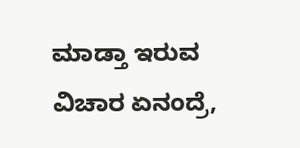ಮಾಡ್ತಾ ಇರುವ ವಿಚಾರ ಏನಂದ್ರೆ,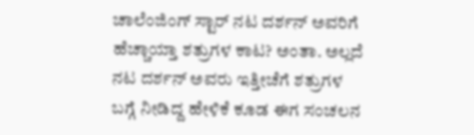ಚಾಲೆಂಜಿಂಗ್ ಸ್ಟಾರ್ ನಟ ದರ್ಶನ್ ಅವರಿಗೆ ಹೆಚ್ಚಾಯ್ತಾ ಶತ್ರುಗಳ ಕಾಟ? ಅಂತಾ. ಅಲ್ಲದೆ ನಟ ದರ್ಶನ್ ಅವರು ಇತ್ತೀಚೆಗೆ ಶತ್ರುಗಳ ಬಗ್ಗೆ ನೀಡಿದ್ದ ಹೇಳಿಕೆ ಕೂಡ ಈಗ ಸಂಚಲನ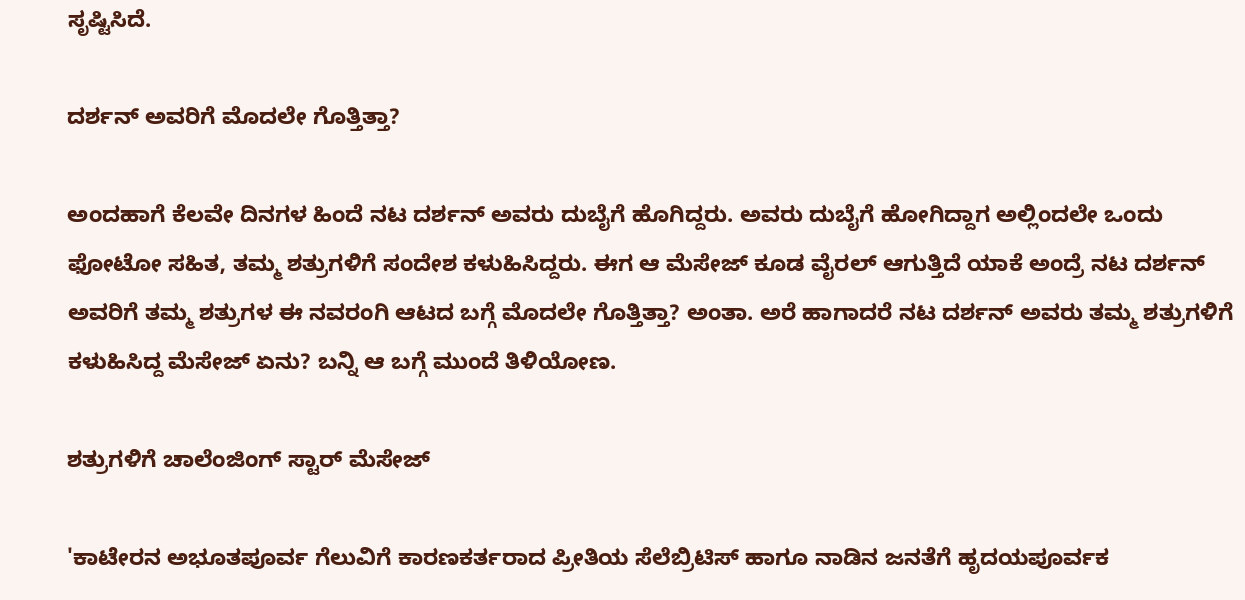ಸೃಷ್ಟಿಸಿದೆ.

ದರ್ಶನ್ ಅವರಿಗೆ ಮೊದಲೇ ಗೊತ್ತಿತ್ತಾ?

ಅಂದಹಾಗೆ ಕೆಲವೇ ದಿನಗಳ ಹಿಂದೆ ನಟ ದರ್ಶನ್ ಅವರು ದುಬೈಗೆ ಹೊಗಿದ್ದರು. ಅವರು ದುಬೈಗೆ ಹೋಗಿದ್ದಾಗ ಅಲ್ಲಿಂದಲೇ ಒಂದು ಫೋಟೋ ಸಹಿತ, ತಮ್ಮ ಶತ್ರುಗಳಿಗೆ ಸಂದೇಶ ಕಳುಹಿಸಿದ್ದರು. ಈಗ ಆ ಮೆಸೇಜ್ ಕೂಡ ವೈರಲ್ ಆಗುತ್ತಿದೆ ಯಾಕೆ ಅಂದ್ರೆ ನಟ ದರ್ಶನ್ ಅವರಿಗೆ ತಮ್ಮ ಶತ್ರುಗಳ ಈ ನವರಂಗಿ ಆಟದ ಬಗ್ಗೆ ಮೊದಲೇ ಗೊತ್ತಿತ್ತಾ? ಅಂತಾ. ಅರೆ ಹಾಗಾದರೆ ನಟ ದರ್ಶನ್ ಅವರು ತಮ್ಮ ಶತ್ರುಗಳಿಗೆ ಕಳುಹಿಸಿದ್ದ ಮೆಸೇಜ್ ಏನು? ಬನ್ನಿ ಆ ಬಗ್ಗೆ ಮುಂದೆ ತಿಳಿಯೋಣ.

ಶತ್ರುಗಳಿಗೆ ಚಾಲೆಂಜಿಂಗ್ ಸ್ಟಾರ್ ಮೆಸೇಜ್

'ಕಾಟೇರನ ಅಭೂತಪೂರ್ವ ಗೆಲುವಿಗೆ ಕಾರಣಕರ್ತರಾದ ಪ್ರೀತಿಯ ಸೆಲೆಬ್ರಿಟಿಸ್ ಹಾಗೂ ನಾಡಿನ ಜನತೆಗೆ ಹೃದಯಪೂರ್ವಕ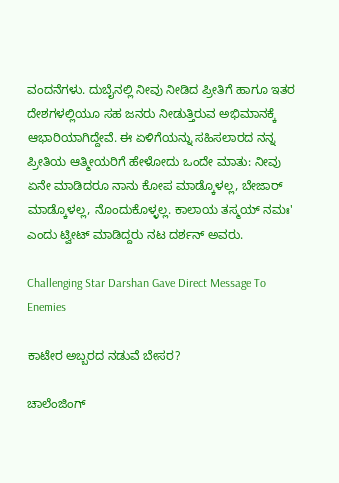ವಂದನೆಗಳು. ದುಬೈನಲ್ಲಿ ನೀವು ನೀಡಿದ ಪ್ರೀತಿಗೆ ಹಾಗೂ ಇತರ ದೇಶಗಳಲ್ಲಿಯೂ ಸಹ ಜನರು ನೀಡುತ್ತಿರುವ ಅಭಿಮಾನಕ್ಕೆ ಆಭಾರಿಯಾಗಿದ್ದೇವೆ. ಈ ಏಳಿಗೆಯನ್ನು ಸಹಿಸಲಾರದ ನನ್ನ ಪ್ರೀತಿಯ ಆತ್ಮೀಯರಿಗೆ ಹೇಳೋದು ಒಂದೇ ಮಾತು: ನೀವು ಏನೇ ಮಾಡಿದರೂ ನಾನು ಕೋಪ ಮಾಡ್ಕೊಳಲ್ಲ, ಬೇಜಾರ್ ಮಾಡ್ಕೊಳಲ್ಲ, ನೊಂದುಕೊಳ್ಳಲ್ಲ. ಕಾಲಾಯ ತಸ್ಮಯ್ ನಮಃ' ಎಂದು ಟ್ವೀಟ್ ಮಾಡಿದ್ದರು ನಟ ದರ್ಶನ್ ಅವರು.

Challenging Star Darshan Gave Direct Message To Enemies

ಕಾಟೇರ ಅಬ್ಬರದ ನಡುವೆ ಬೇಸರ?

ಚಾಲೆಂಜಿಂಗ್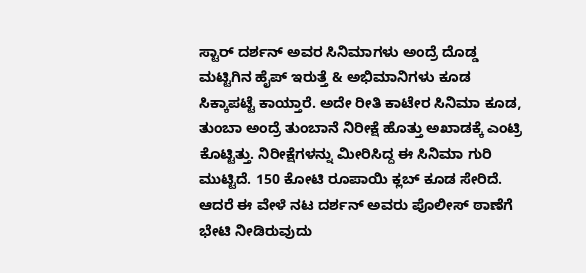ಸ್ಟಾರ್ ದರ್ಶನ್ ಅವರ ಸಿನಿಮಾಗಳು ಅಂದ್ರೆ ದೊಡ್ಡ ಮಟ್ಟಿಗಿನ ಹೈಪ್ ಇರುತ್ತೆ & ಅಭಿಮಾನಿಗಳು ಕೂಡ ಸಿಕ್ಕಾಪಟ್ಟೆ ಕಾಯ್ತಾರೆ. ಅದೇ ರೀತಿ ಕಾಟೇರ ಸಿನಿಮಾ ಕೂಡ, ತುಂಬಾ ಅಂದ್ರೆ ತುಂಬಾನೆ ನಿರೀಕ್ಷೆ ಹೊತ್ತು ಅಖಾಡಕ್ಕೆ ಎಂಟ್ರಿ ಕೊಟ್ಟಿತ್ತು. ನಿರೀಕ್ಷೆಗಳನ್ನು ಮೀರಿಸಿದ್ದ ಈ ಸಿನಿಮಾ ಗುರಿ ಮುಟ್ಟಿದೆ. 150 ಕೋಟಿ ರೂಪಾಯಿ ಕ್ಲಬ್ ಕೂಡ ಸೇರಿದೆ. ಆದರೆ ಈ ವೇಳೆ ನಟ ದರ್ಶನ್ ಅವರು ಪೊಲೀಸ್ ಠಾಣೆಗೆ ಭೇಟಿ ನೀಡಿರುವುದು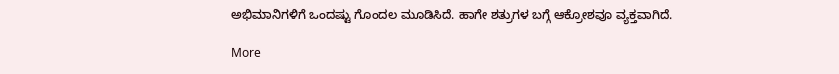ಅಭಿಮಾನಿಗಳಿಗೆ ಒಂದಷ್ಟು ಗೊಂದಲ ಮೂಡಿಸಿದೆ. ಹಾಗೇ ಶತ್ರುಗಳ ಬಗ್ಗೆ ಆಕ್ರೋಶವೂ ವ್ಯಕ್ತವಾಗಿದೆ.

More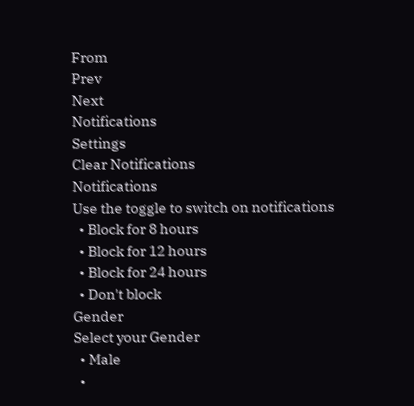From
Prev
Next
Notifications
Settings
Clear Notifications
Notifications
Use the toggle to switch on notifications
  • Block for 8 hours
  • Block for 12 hours
  • Block for 24 hours
  • Don't block
Gender
Select your Gender
  • Male
  •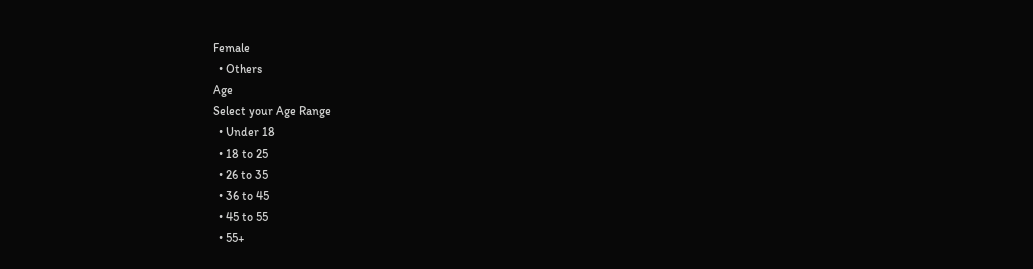Female
  • Others
Age
Select your Age Range
  • Under 18
  • 18 to 25
  • 26 to 35
  • 36 to 45
  • 45 to 55
  • 55+